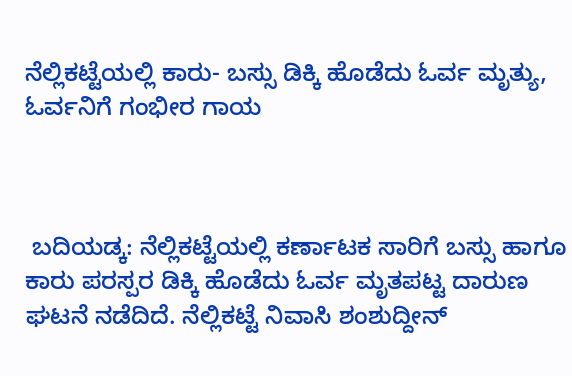ನೆಲ್ಲಿಕಟ್ಟೆಯಲ್ಲಿ ಕಾರು- ಬಸ್ಸು ಡಿಕ್ಕಿ ಹೊಡೆದು ಓರ್ವ ಮೃತ್ಯು, ಓರ್ವನಿಗೆ ಗಂಭೀರ ಗಾಯ



 ಬದಿಯಡ್ಕ: ನೆಲ್ಲಿಕಟ್ಟೆಯಲ್ಲಿ ಕರ್ಣಾಟಕ ಸಾರಿಗೆ ಬಸ್ಸು ಹಾಗೂ ಕಾರು ಪರಸ್ಪರ ಡಿಕ್ಕಿ ಹೊಡೆದು ಓರ್ವ‌ ಮೃತಪಟ್ಟ ದಾರುಣ ಘಟನೆ ನಡೆದಿದೆ. ನೆಲ್ಲಿಕಟ್ಟೆ ನಿವಾಸಿ ಶಂಶುದ್ದೀನ್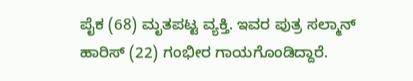ಪೈಕ (68) ಮೃತಪಟ್ಟ ವ್ಯಕ್ತಿ. ಇವರ ಪುತ್ರ ಸಲ್ಮಾನ್ ಹಾರಿಸ್ (22) ಗಂಭೀರ ಗಾಯಗೊಂಡಿದ್ದಾರೆ.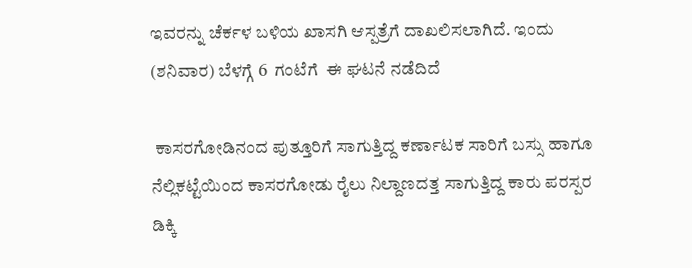ಇವರನ್ನು ಚೆರ್ಕಳ ಬಳಿಯ‌ ಖಾಸಗಿ ಆಸ್ಪತ್ರೆಗೆ ದಾಖಲಿಸಲಾಗಿದೆ. ಇಂದು (ಶನಿವಾರ) ಬೆಳಗ್ಗೆ 6  ಗಂಟೆಗೆ  ಈ ಘಟನೆ ನಡೆದಿದೆ

 ಕಾಸರಗೋಡಿನಂದ ಪುತ್ತೂರಿಗೆ ಸಾಗುತ್ತಿದ್ದ ಕರ್ಣಾಟಕ ಸಾರಿಗೆ ಬಸ್ಸು ಹಾಗೂ ನೆಲ್ಲಿಕಟ್ಟೆಯಿಂದ ಕಾಸರಗೋಡು ರೈಲು ನಿಲ್ದಾಣದತ್ತ ಸಾಗುತ್ತಿದ್ದ ಕಾರು ಪರಸ್ಪರ ಡಿಕ್ಕಿ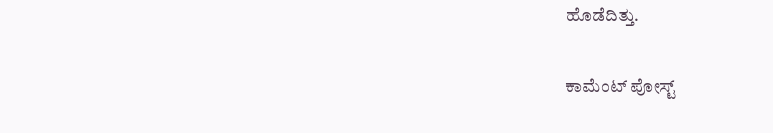ಹೊಡೆದಿತ್ತು.

ಕಾಮೆಂಟ್‌‌ ಪೋಸ್ಟ್‌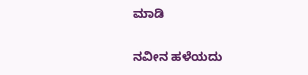ಮಾಡಿ

ನವೀನ ಹಳೆಯದು